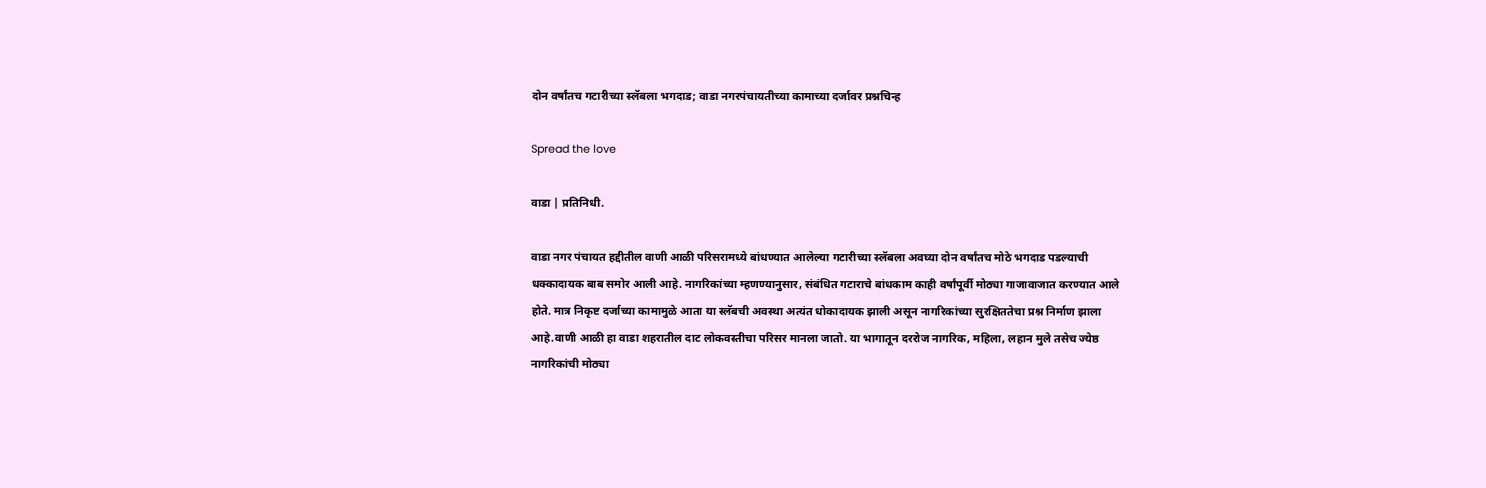दोन वर्षांतच गटारीच्या स्लॅबला भगदाड; वाडा नगरपंचायतीच्या कामाच्या दर्जावर प्रश्नचिन्ह

Spread the love

वाडा | प्रतिनिधी.

वाडा नगर पंचायत हद्दीतील वाणी आळी परिसरामध्ये बांधण्यात आलेल्या गटारीच्या स्लॅबला अवघ्या दोन वर्षांतच मोठे भगदाड पडल्याची धक्कादायक बाब समोर आली आहे. नागरिकांच्या म्हणण्यानुसार, संबंधित गटाराचे बांधकाम काही वर्षांपूर्वी मोठ्या गाजावाजात करण्यात आले होते. मात्र निकृष्ट दर्जाच्या कामामुळे आता या स्लॅबची अवस्था अत्यंत धोकादायक झाली असून नागरिकांच्या सुरक्षिततेचा प्रश्न निर्माण झाला आहे.वाणी आळी हा वाडा शहरातील दाट लोकवस्तीचा परिसर मानला जातो. या भागातून दररोज नागरिक, महिला, लहान मुले तसेच ज्येष्ठ नागरिकांची मोठ्या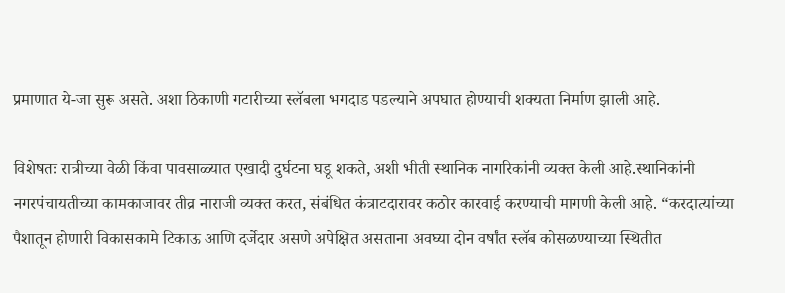प्रमाणात ये-जा सुरू असते. अशा ठिकाणी गटारीच्या स्लॅबला भगदाड पडल्याने अपघात होण्याची शक्यता निर्माण झाली आहे.

विशेषतः रात्रीच्या वेळी किंवा पावसाळ्यात एखादी दुर्घटना घडू शकते, अशी भीती स्थानिक नागरिकांनी व्यक्त केली आहे.स्थानिकांनी नगरपंचायतीच्या कामकाजावर तीव्र नाराजी व्यक्त करत, संबंधित कंत्राटदारावर कठोर कारवाई करण्याची मागणी केली आहे. “करदात्यांच्या पैशातून होणारी विकासकामे टिकाऊ आणि दर्जेदार असणे अपेक्षित असताना अवघ्या दोन वर्षांत स्लॅब कोसळण्याच्या स्थितीत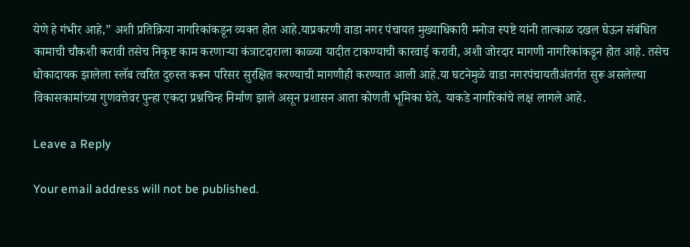येणे हे गंभीर आहे,” अशी प्रतिक्रिया नागरिकांकडून व्यक्त होत आहे.याप्रकरणी वाडा नगर पंचायत मुख्याधिकारी मनोज स्पष्टे यांनी तात्काळ दखल घेऊन संबंधित कामाची चौकशी करावी तसेच निकृष्ट काम करणाऱ्या कंत्राटदाराला काळ्या यादीत टाकण्याची कारवाई करावी, अशी जोरदार मागणी नागरिकांकडून होत आहे. तसेच धोकादायक झालेला स्लॅब त्वरित दुरुस्त करून परिसर सुरक्षित करण्याची मागणीही करण्यात आली आहे.या घटनेमुळे वाडा नगरपंचायतीअंतर्गत सुरू असलेल्या विकासकामांच्या गुणवत्तेवर पुन्हा एकदा प्रश्नचिन्ह निर्माण झाले असून प्रशासन आता कोणती भूमिका घेते, याकडे नागरिकांचे लक्ष लागले आहे.

Leave a Reply

Your email address will not be published.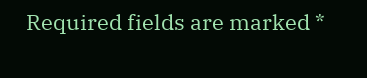Required fields are marked *